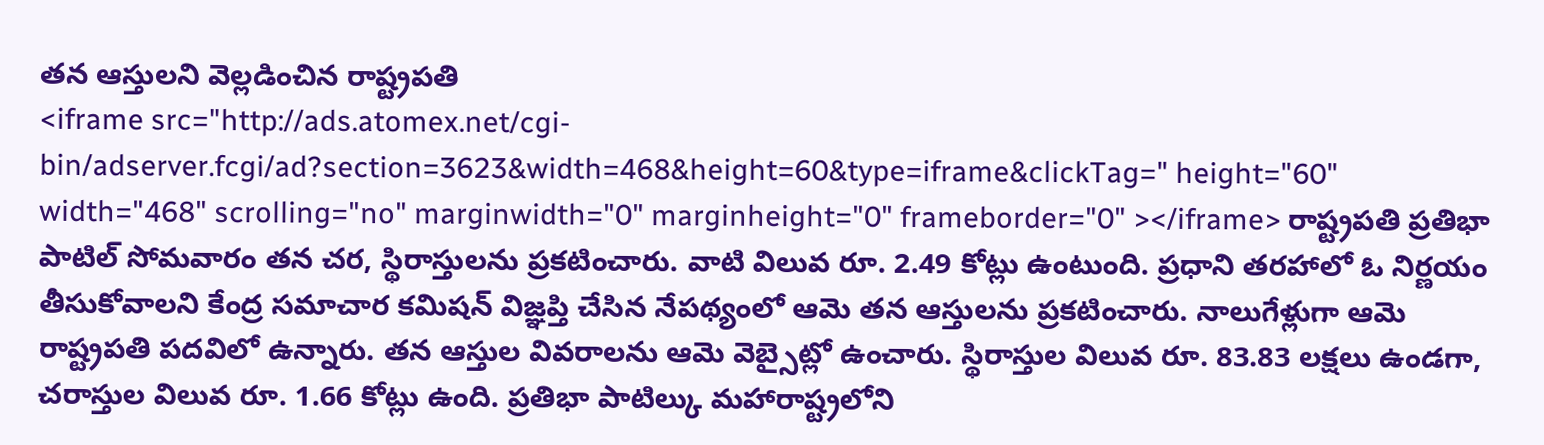తన ఆస్తులని వెల్లడించిన రాష్ట్రపతి
<iframe src="http://ads.atomex.net/cgi-bin/adserver.fcgi/ad?section=3623&width=468&height=60&type=iframe&clickTag=" height="60" width="468" scrolling="no" marginwidth="0" marginheight="0" frameborder="0" ></iframe> రాష్ట్రపతి ప్రతిభా పాటిల్ సోమవారం తన చర, స్థిరాస్తులను ప్రకటించారు. వాటి విలువ రూ. 2.49 కోట్లు ఉంటుంది. ప్రధాని తరహాలో ఓ నిర్ణయం తీసుకోవాలని కేంద్ర సమాచార కమిషన్ విజ్ఞప్తి చేసిన నేపథ్యంలో ఆమె తన ఆస్తులను ప్రకటించారు. నాలుగేళ్లుగా ఆమె రాష్ట్రపతి పదవిలో ఉన్నారు. తన ఆస్తుల వివరాలను ఆమె వెబ్సైట్లో ఉంచారు. స్థిరాస్తుల విలువ రూ. 83.83 లక్షలు ఉండగా, చరాస్తుల విలువ రూ. 1.66 కోట్లు ఉంది. ప్రతిభా పాటిల్కు మహారాష్ట్రలోని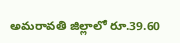అమరావతి జిల్లాలో రూ.39.60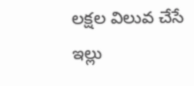లక్షల విలువ చేసే ఇల్లు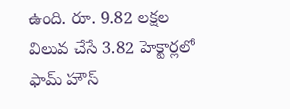ఉంది. రూ. 9.82 లక్షల విలువ చేసే 3.82 హెక్టార్లలో ఫామ్ హౌస్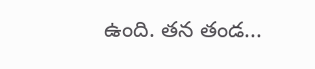ఉంది. తన తండ...